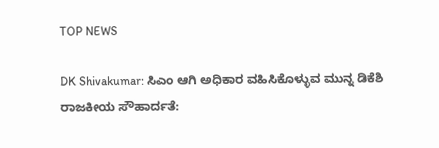TOP NEWS

DK Shivakumar: ಸಿಎಂ ಆಗಿ ಅಧಿಕಾರ ವಹಿಸಿಕೊಳ್ಳುವ ಮುನ್ನ ಡಿಕೆಶಿ ರಾಜಕೀಯ ಸೌಹಾರ್ದತೆ: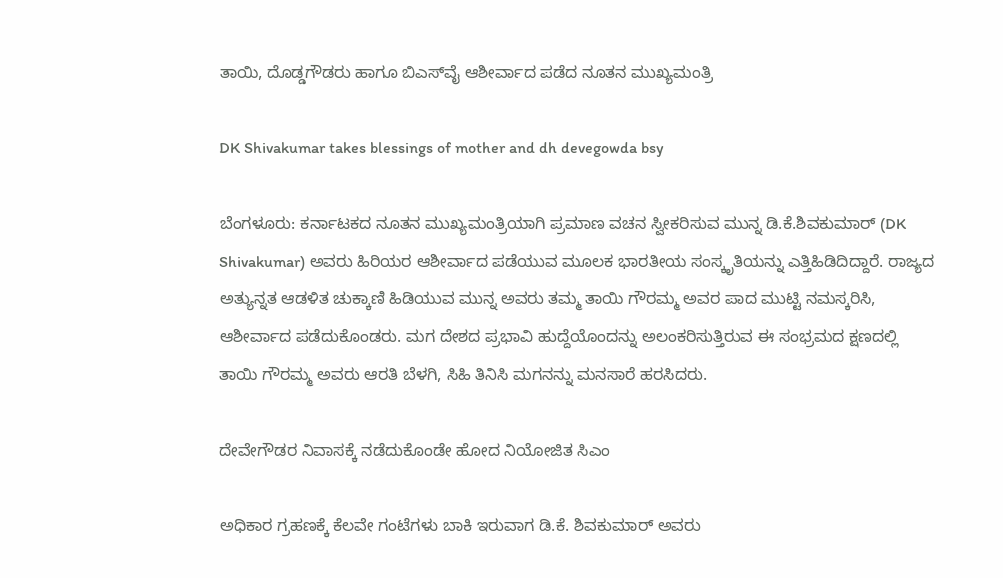ತಾಯಿ, ದೊಡ್ಡಗೌಡರು ಹಾಗೂ ಬಿಎಸ್‌ವೈ ಆಶೀರ್ವಾದ ಪಡೆದ ನೂತನ ಮುಖ್ಯಮಂತ್ರಿ

DK Shivakumar takes blessings of mother and dh devegowda bsy

ಬೆಂಗಳೂರು: ಕರ್ನಾಟಕದ ನೂತನ ಮುಖ್ಯಮಂತ್ರಿಯಾಗಿ ಪ್ರಮಾಣ ವಚನ ಸ್ವೀಕರಿಸುವ ಮುನ್ನ ಡಿ.ಕೆ.ಶಿವಕುಮಾರ್ (DK Shivakumar) ಅವರು ಹಿರಿಯರ ಆಶೀರ್ವಾದ ಪಡೆಯುವ ಮೂಲಕ ಭಾರತೀಯ ಸಂಸ್ಕೃತಿಯನ್ನು ಎತ್ತಿಹಿಡಿದಿದ್ದಾರೆ. ರಾಜ್ಯದ ಅತ್ಯುನ್ನತ ಆಡಳಿತ ಚುಕ್ಕಾಣಿ ಹಿಡಿಯುವ ಮುನ್ನ ಅವರು ತಮ್ಮ ತಾಯಿ ಗೌರಮ್ಮ ಅವರ ಪಾದ ಮುಟ್ಟಿ ನಮಸ್ಕರಿಸಿ, ಆಶೀರ್ವಾದ ಪಡೆದುಕೊಂಡರು. ಮಗ ದೇಶದ ಪ್ರಭಾವಿ ಹುದ್ದೆಯೊಂದನ್ನು ಅಲಂಕರಿಸುತ್ತಿರುವ ಈ ಸಂಭ್ರಮದ ಕ್ಷಣದಲ್ಲಿ ತಾಯಿ ಗೌರಮ್ಮ ಅವರು ಆರತಿ ಬೆಳಗಿ, ಸಿಹಿ ತಿನಿಸಿ ಮಗನನ್ನು ಮನಸಾರೆ ಹರಸಿದರು.

ದೇವೇಗೌಡರ ನಿವಾಸಕ್ಕೆ ನಡೆದುಕೊಂಡೇ ಹೋದ ನಿಯೋಜಿತ ಸಿಎಂ

ಅಧಿಕಾರ ಗ್ರಹಣಕ್ಕೆ ಕೆಲವೇ ಗಂಟೆಗಳು ಬಾಕಿ ಇರುವಾಗ ಡಿ.ಕೆ. ಶಿವಕುಮಾರ್ ಅವರು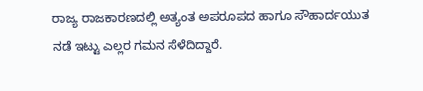ರಾಜ್ಯ ರಾಜಕಾರಣದಲ್ಲಿ ಅತ್ಯಂತ ಅಪರೂಪದ ಹಾಗೂ ಸೌಹಾರ್ದಯುತ ನಡೆ ಇಟ್ಟು ಎಲ್ಲರ ಗಮನ ಸೆಳೆದಿದ್ದಾರೆ.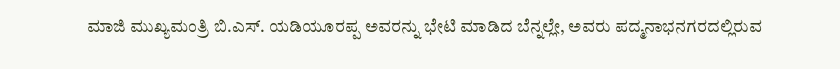ಮಾಜಿ ಮುಖ್ಯಮಂತ್ರಿ ಬಿ.ಎಸ್. ಯಡಿಯೂರಪ್ಪ ಅವರನ್ನು ಭೇಟಿ ಮಾಡಿದ ಬೆನ್ನಲ್ಲೇ, ಅವರು ಪದ್ಮನಾಭನಗರದಲ್ಲಿರುವ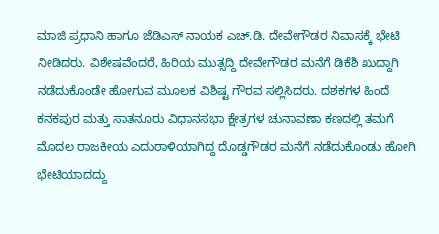ಮಾಜಿ ಪ್ರಧಾನಿ ಹಾಗೂ ಜೆಡಿಎಸ್ ನಾಯಕ ಎಚ್.ಡಿ. ದೇವೇಗೌಡರ ನಿವಾಸಕ್ಕೆ ಭೇಟಿ ನೀಡಿದರು. ವಿಶೇಷವೆಂದರೆ, ಹಿರಿಯ ಮುತ್ಸದ್ದಿ ದೇವೇಗೌಡರ ಮನೆಗೆ ಡಿಕೆಶಿ ಖುದ್ದಾಗಿ ನಡೆದುಕೊಂಡೇ ಹೋಗುವ ಮೂಲಕ ವಿಶಿಷ್ಟ ಗೌರವ ಸಲ್ಲಿಸಿದರು. ದಶಕಗಳ ಹಿಂದೆ ಕನಕಪುರ ಮತ್ತು ಸಾತನೂರು ವಿಧಾನಸಭಾ ಕ್ಷೇತ್ರಗಳ ಚುನಾವಣಾ ಕಣದಲ್ಲಿ ತಮಗೆ ಮೊದಲ ರಾಜಕೀಯ ಎದುರಾಳಿಯಾಗಿದ್ದ ದೊಡ್ಡಗೌಡರ ಮನೆಗೆ ನಡೆದುಕೊಂಡು ಹೋಗಿ ಭೇಟಿಯಾದದ್ದು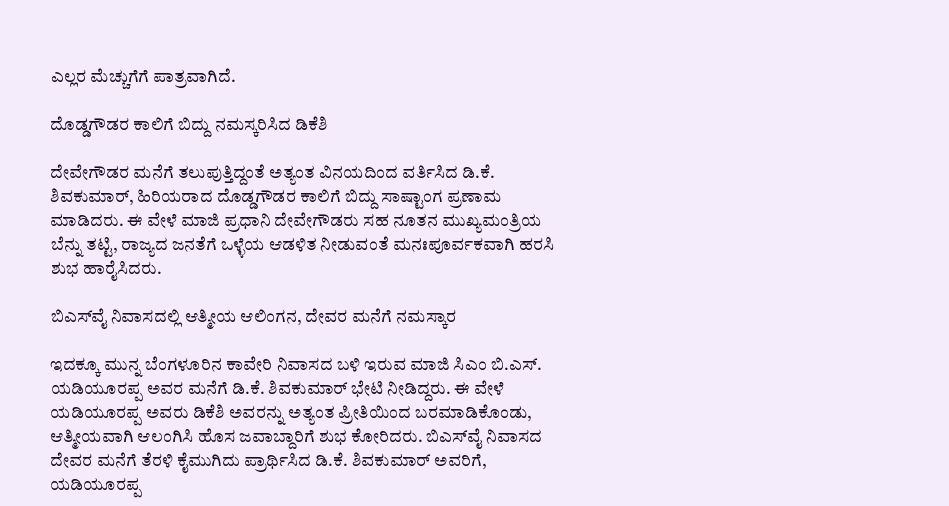ಎಲ್ಲರ ಮೆಚ್ಚುಗೆಗೆ ಪಾತ್ರವಾಗಿದೆ.

ದೊಡ್ಡಗೌಡರ ಕಾಲಿಗೆ ಬಿದ್ದು ನಮಸ್ಕರಿಸಿದ ಡಿಕೆಶಿ

ದೇವೇಗೌಡರ ಮನೆಗೆ ತಲುಪುತ್ತಿದ್ದಂತೆ ಅತ್ಯಂತ ವಿನಯದಿಂದ ವರ್ತಿಸಿದ ಡಿ.ಕೆ. ಶಿವಕುಮಾರ್, ಹಿರಿಯರಾದ ದೊಡ್ಡಗೌಡರ ಕಾಲಿಗೆ ಬಿದ್ದು ಸಾಷ್ಟಾಂಗ ಪ್ರಣಾಮ ಮಾಡಿದರು. ಈ ವೇಳೆ ಮಾಜಿ ಪ್ರಧಾನಿ ದೇವೇಗೌಡರು ಸಹ ನೂತನ ಮುಖ್ಯಮಂತ್ರಿಯ ಬೆನ್ನು ತಟ್ಟಿ, ರಾಜ್ಯದ ಜನತೆಗೆ ಒಳ್ಳೆಯ ಆಡಳಿತ ನೀಡುವಂತೆ ಮನಃಪೂರ್ವಕವಾಗಿ ಹರಸಿ ಶುಭ ಹಾರೈಸಿದರು.

ಬಿಎಸ್‌ವೈ ನಿವಾಸದಲ್ಲಿ ಆತ್ಮೀಯ ಆಲಿಂಗನ, ದೇವರ ಮನೆಗೆ ನಮಸ್ಕಾರ

ಇದಕ್ಕೂ ಮುನ್ನ ಬೆಂಗಳೂರಿನ ಕಾವೇರಿ ನಿವಾಸದ ಬಳಿ ಇರುವ ಮಾಜಿ ಸಿಎಂ ಬಿ.ಎಸ್. ಯಡಿಯೂರಪ್ಪ ಅವರ ಮನೆಗೆ ಡಿ.ಕೆ. ಶಿವಕುಮಾರ್ ಭೇಟಿ ನೀಡಿದ್ದರು. ಈ ವೇಳೆ ಯಡಿಯೂರಪ್ಪ ಅವರು ಡಿಕೆಶಿ ಅವರನ್ನು ಅತ್ಯಂತ ಪ್ರೀತಿಯಿಂದ ಬರಮಾಡಿಕೊಂಡು, ಆತ್ಮೀಯವಾಗಿ ಆಲಂಗಿಸಿ ಹೊಸ ಜವಾಬ್ದಾರಿಗೆ ಶುಭ ಕೋರಿದರು. ಬಿಎಸ್‌ವೈ ನಿವಾಸದ ದೇವರ ಮನೆಗೆ ತೆರಳಿ ಕೈಮುಗಿದು ಪ್ರಾರ್ಥಿಸಿದ ಡಿ.ಕೆ. ಶಿವಕುಮಾರ್ ಅವರಿಗೆ, ಯಡಿಯೂರಪ್ಪ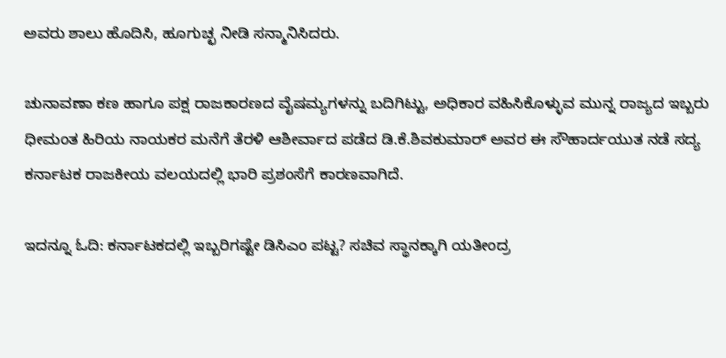ಅವರು ಶಾಲು ಹೊದಿಸಿ, ಹೂಗುಚ್ಛ ನೀಡಿ ಸನ್ಮಾನಿಸಿದರು.

ಚುನಾವಣಾ ಕಣ ಹಾಗೂ ಪಕ್ಷ ರಾಜಕಾರಣದ ವೈಷಮ್ಯಗಳನ್ನು ಬದಿಗಿಟ್ಟು, ಅಧಿಕಾರ ವಹಿಸಿಕೊಳ್ಳುವ ಮುನ್ನ ರಾಜ್ಯದ ಇಬ್ಬರು ಧೀಮಂತ ಹಿರಿಯ ನಾಯಕರ ಮನೆಗೆ ತೆರಳಿ ಆಶೀರ್ವಾದ ಪಡೆದ ಡಿ.ಕೆ.ಶಿವಕುಮಾರ್ ಅವರ ಈ ಸೌಹಾರ್ದಯುತ ನಡೆ ಸದ್ಯ ಕರ್ನಾಟಕ ರಾಜಕೀಯ ವಲಯದಲ್ಲಿ ಭಾರಿ ಪ್ರಶಂಸೆಗೆ ಕಾರಣವಾಗಿದೆ.

ಇದನ್ನೂ ಓದಿ: ಕರ್ನಾಟಕದಲ್ಲಿ ಇಬ್ಬರಿಗಷ್ಟೇ ಡಿಸಿಎಂ ಪಟ್ಟ? ಸಚಿವ ಸ್ಥಾನಕ್ಕಾಗಿ ಯತೀಂದ್ರ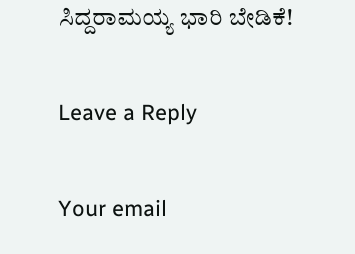ಸಿದ್ದರಾಮಯ್ಯ ಭಾರಿ ಬೇಡಿಕೆ!

Leave a Reply

Your email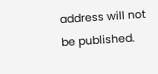address will not be published.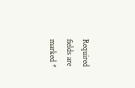Required fields are marked *